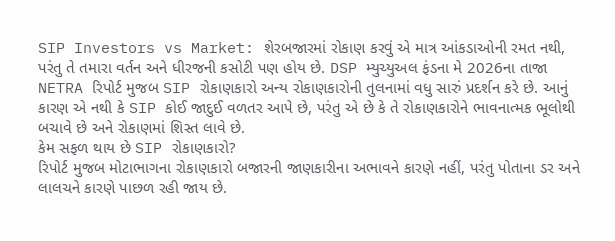SIP Investors vs Market: શેરબજારમાં રોકાણ કરવું એ માત્ર આંકડાઓની રમત નથી, પરંતુ તે તમારા વર્તન અને ધીરજની કસોટી પણ હોય છે. DSP મ્યુચ્યુઅલ ફંડના મે 2026ના તાજા NETRA રિપોર્ટ મુજબ SIP રોકાણકારો અન્ય રોકાણકારોની તુલનામાં વધુ સારું પ્રદર્શન કરે છે. આનું કારણ એ નથી કે SIP કોઈ જાદુઈ વળતર આપે છે, પરંતુ એ છે કે તે રોકાણકારોને ભાવનાત્મક ભૂલોથી બચાવે છે અને રોકાણમાં શિસ્ત લાવે છે.
કેમ સફળ થાય છે SIP રોકાણકારો?
રિપોર્ટ મુજબ મોટાભાગના રોકાણકારો બજારની જાણકારીના અભાવને કારણે નહીં, પરંતુ પોતાના ડર અને લાલચને કારણે પાછળ રહી જાય છે.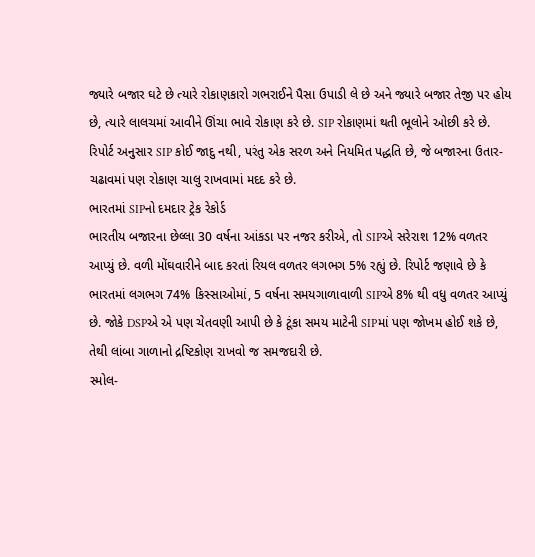જ્યારે બજાર ઘટે છે ત્યારે રોકાણકારો ગભરાઈને પૈસા ઉપાડી લે છે અને જ્યારે બજાર તેજી પર હોય છે, ત્યારે લાલચમાં આવીને ઊંચા ભાવે રોકાણ કરે છે. SIP રોકાણમાં થતી ભૂલોને ઓછી કરે છે. રિપોર્ટ અનુસાર SIP કોઈ જાદુ નથી, પરંતુ એક સરળ અને નિયમિત પદ્ધતિ છે, જે બજારના ઉતાર-ચઢાવમાં પણ રોકાણ ચાલુ રાખવામાં મદદ કરે છે.
ભારતમાં SIPનો દમદાર ટ્રેક રેકોર્ડ
ભારતીય બજારના છેલ્લા 30 વર્ષના આંકડા પર નજર કરીએ, તો SIPએ સરેરાશ 12% વળતર આપ્યું છે. વળી મોંઘવારીને બાદ કરતાં રિયલ વળતર લગભગ 5% રહ્યું છે. રિપોર્ટ જણાવે છે કે ભારતમાં લગભગ 74% કિસ્સાઓમાં, 5 વર્ષના સમયગાળાવાળી SIPએ 8% થી વધુ વળતર આપ્યું છે. જોકે DSPએ એ પણ ચેતવણી આપી છે કે ટૂંકા સમય માટેની SIPમાં પણ જોખમ હોઈ શકે છે, તેથી લાંબા ગાળાનો દ્રષ્ટિકોણ રાખવો જ સમજદારી છે.
સ્મોલ-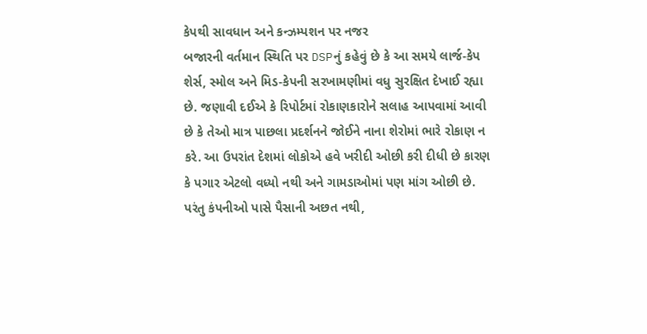કેપથી સાવધાન અને કન્ઝમ્પશન પર નજર
બજારની વર્તમાન સ્થિતિ પર DSPનું કહેવું છે કે આ સમયે લાર્જ-કેપ શેર્સ, સ્મોલ અને મિડ-કેપની સરખામણીમાં વધુ સુરક્ષિત દેખાઈ રહ્યા છે. જણાવી દઈએ કે રિપોર્ટમાં રોકાણકારોને સલાહ આપવામાં આવી છે કે તેઓ માત્ર પાછલા પ્રદર્શનને જોઈને નાના શેરોમાં ભારે રોકાણ ન કરે. આ ઉપરાંત દેશમાં લોકોએ હવે ખરીદી ઓછી કરી દીધી છે કારણ કે પગાર એટલો વધ્યો નથી અને ગામડાઓમાં પણ માંગ ઓછી છે. પરંતુ કંપનીઓ પાસે પૈસાની અછત નથી,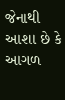જેનાથી આશા છે કે આગળ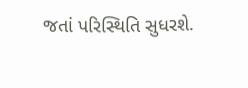જતાં પરિસ્થિતિ સુધરશે.